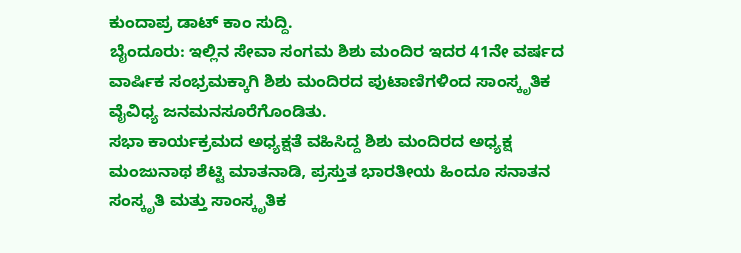ಕುಂದಾಪ್ರ ಡಾಟ್ ಕಾಂ ಸುದ್ದಿ.
ಬೈಂದೂರು: ಇಲ್ಲಿನ ಸೇವಾ ಸಂಗಮ ಶಿಶು ಮಂದಿರ ಇದರ 41ನೇ ವರ್ಷದ ವಾರ್ಷಿಕ ಸಂಭ್ರಮಕ್ಕಾಗಿ ಶಿಶು ಮಂದಿರದ ಪುಟಾಣಿಗಳಿಂದ ಸಾಂಸ್ಕೃತಿಕ ವೈವಿಧ್ಯ ಜನಮನಸೂರೆಗೊಂಡಿತು.
ಸಭಾ ಕಾರ್ಯಕ್ರಮದ ಅಧ್ಯಕ್ಷತೆ ವಹಿಸಿದ್ದ ಶಿಶು ಮಂದಿರದ ಅಧ್ಯಕ್ಷ ಮಂಜುನಾಥ ಶೆಟ್ಟಿ ಮಾತನಾಡಿ, ಪ್ರಸ್ತುತ ಭಾರತೀಯ ಹಿಂದೂ ಸನಾತನ ಸಂಸ್ಕೃತಿ ಮತ್ತು ಸಾಂಸ್ಕೃತಿಕ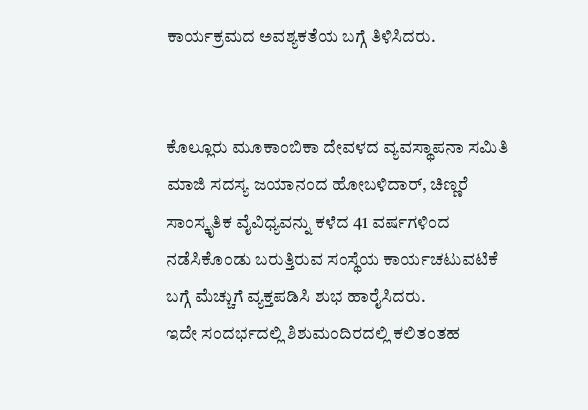ಕಾರ್ಯಕ್ರಮದ ಅವಶ್ಯಕತೆಯ ಬಗ್ಗೆ ತಿಳಿಸಿದರು.


ಕೊಲ್ಲೂರು ಮೂಕಾಂಬಿಕಾ ದೇವಳದ ವ್ಯವಸ್ಥಾಪನಾ ಸಮಿತಿ ಮಾಜಿ ಸದಸ್ಯ ಜಯಾನಂದ ಹೋಬಳಿದಾರ್, ಚಿಣ್ಣರೆ ಸಾಂಸ್ಕೃತಿಕ ವೈವಿಧ್ಯವನ್ನು ಕಳೆದ 41 ವರ್ಷಗಳಿಂದ ನಡೆಸಿಕೊಂಡು ಬರುತ್ತಿರುವ ಸಂಸ್ಥೆಯ ಕಾರ್ಯಚಟುವಟಿಕೆ ಬಗ್ಗೆ ಮೆಚ್ಚುಗೆ ವ್ಯಕ್ತಪಡಿಸಿ ಶುಭ ಹಾರೈಸಿದರು.
ಇದೇ ಸಂದರ್ಭದಲ್ಲಿ ಶಿಶುಮಂದಿರದಲ್ಲಿ ಕಲಿತಂತಹ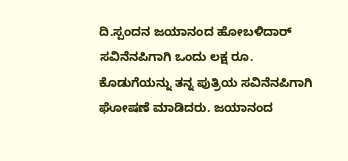ದಿ.ಸ್ಪಂದನ ಜಯಾನಂದ ಹೋಬಳಿದಾರ್ ಸವಿನೆನಪಿಗಾಗಿ ಒಂದು ಲಕ್ಷ ರೂ. ಕೊಡುಗೆಯನ್ನು ತನ್ನ ಪುತ್ರಿಯ ಸವಿನೆನಪಿಗಾಗಿ ಘೋಷಣೆ ಮಾಡಿದರು. ಜಯಾನಂದ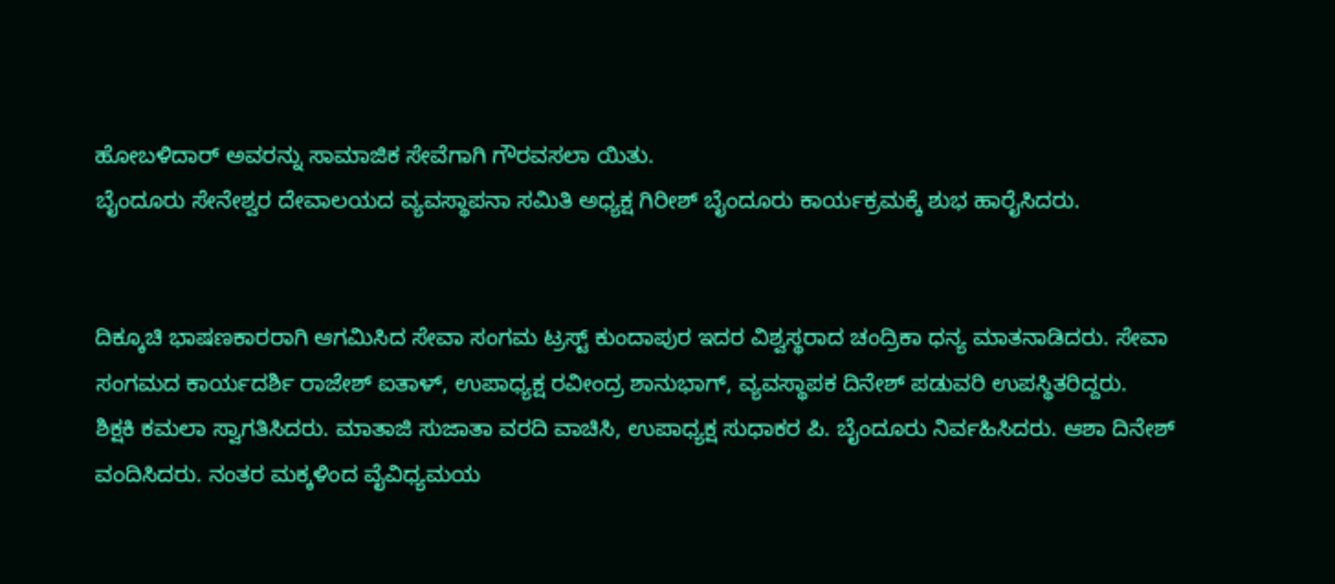ಹೋಬಳಿದಾರ್ ಅವರನ್ನು ಸಾಮಾಜಿಕ ಸೇವೆಗಾಗಿ ಗೌರವಸಲಾ ಯಿತು.
ಬೈಂದೂರು ಸೇನೇಶ್ವರ ದೇವಾಲಯದ ವ್ಯವಸ್ಥಾಪನಾ ಸಮಿತಿ ಅಧ್ಯಕ್ಷ ಗಿರೀಶ್ ಬೈಂದೂರು ಕಾರ್ಯಕ್ರಮಕ್ಕೆ ಶುಭ ಹಾರೈಸಿದರು.


ದಿಕ್ಕೂಚಿ ಭಾಷಣಕಾರರಾಗಿ ಆಗಮಿಸಿದ ಸೇವಾ ಸಂಗಮ ಟ್ರಸ್ಟ್ ಕುಂದಾಪುರ ಇದರ ವಿಶ್ವಸ್ಥರಾದ ಚಂದ್ರಿಕಾ ಧನ್ಯ ಮಾತನಾಡಿದರು. ಸೇವಾ ಸಂಗಮದ ಕಾರ್ಯದರ್ಶಿ ರಾಜೇಶ್ ಐತಾಳ್, ಉಪಾಧ್ಯಕ್ಷ ರವೀಂದ್ರ ಶಾನುಭಾಗ್, ವ್ಯವಸ್ಥಾಪಕ ದಿನೇಶ್ ಪಡುವರಿ ಉಪಸ್ಥಿತರಿದ್ದರು.
ಶಿಕ್ಷಕಿ ಕಮಲಾ ಸ್ವಾಗತಿಸಿದರು. ಮಾತಾಜಿ ಸುಜಾತಾ ವರದಿ ವಾಚಿಸಿ, ಉಪಾಧ್ಯಕ್ಷ ಸುಧಾಕರ ಪಿ. ಬೈಂದೂರು ನಿರ್ವಹಿಸಿದರು. ಆಶಾ ದಿನೇಶ್ ವಂದಿಸಿದರು. ನಂತರ ಮಕ್ಕಳಿಂದ ವೈವಿಧ್ಯಮಯ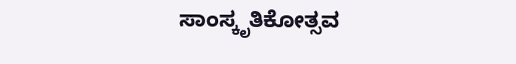ಸಾಂಸ್ಕೃತಿಕೋತ್ಸವ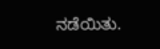ನಡೆಯಿತು.